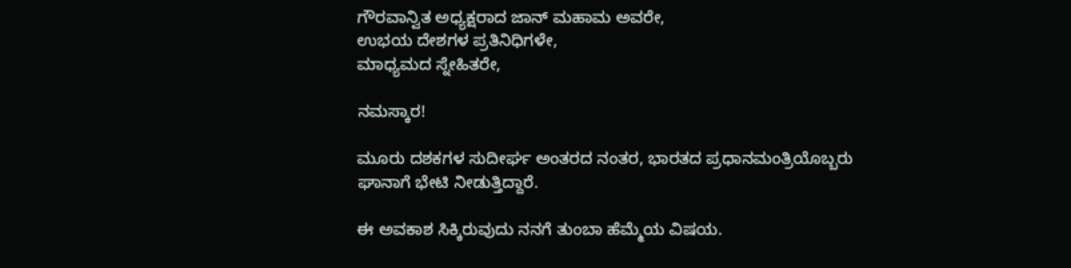ಗೌರವಾನ್ವಿತ ಅಧ್ಯಕ್ಷರಾದ ಜಾನ್ ಮಹಾಮ ಅವರೇ,
ಉಭಯ ದೇಶಗಳ ಪ್ರತಿನಿಧಿಗಳೇ,
ಮಾಧ್ಯಮದ ಸ್ನೇಹಿತರೇ,

ನಮಸ್ಕಾರ!

ಮೂರು ದಶಕಗಳ ಸುದೀರ್ಘ ಅಂತರದ ನಂತರ, ಭಾರತದ ಪ್ರಧಾನಮಂತ್ರಿಯೊಬ್ಬರು ಘಾನಾಗೆ ಭೇಟಿ ನೀಡುತ್ತಿದ್ದಾರೆ.

ಈ ಅವಕಾಶ ಸಿಕ್ಕಿರುವುದು ನನಗೆ ತುಂಬಾ ಹೆಮ್ಮೆಯ ವಿಷಯ.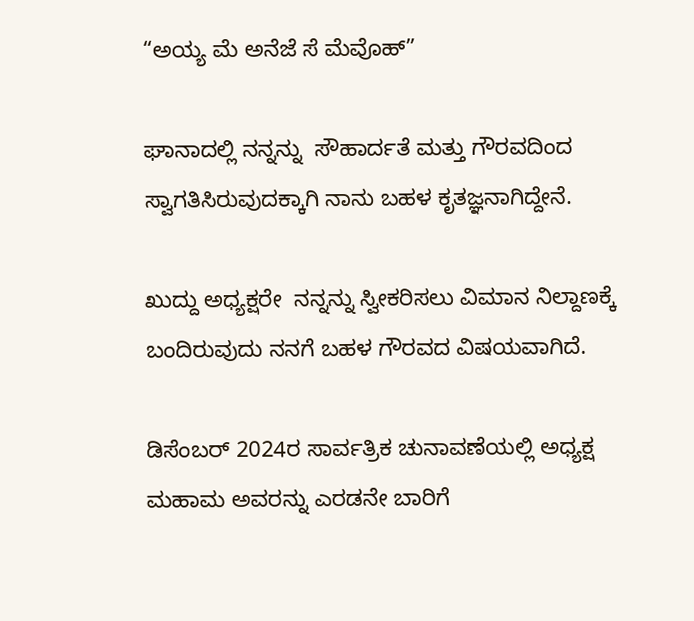“ಅಯ್ಯ ಮೆ ಅನೆಜೆ ಸೆ ಮೆವೊಹ್”

ಘಾನಾದಲ್ಲಿ ನನ್ನನ್ನು  ಸೌಹಾರ್ದತೆ ಮತ್ತು ಗೌರವದಿಂದ ಸ್ವಾಗತಿಸಿರುವುದಕ್ಕಾಗಿ ನಾನು ಬಹಳ ಕೃತಜ್ಞನಾಗಿದ್ದೇನೆ.

ಖುದ್ದು ಅಧ್ಯಕ್ಷರೇ  ನನ್ನನ್ನು ಸ್ವೀಕರಿಸಲು ವಿಮಾನ ನಿಲ್ದಾಣಕ್ಕೆ ಬಂದಿರುವುದು ನನಗೆ ಬಹಳ ಗೌರವದ ವಿಷಯವಾಗಿದೆ.

ಡಿಸೆಂಬರ್ 2024ರ ಸಾರ್ವತ್ರಿಕ ಚುನಾವಣೆಯಲ್ಲಿ ಅಧ್ಯಕ್ಷ ಮಹಾಮ ಅವರನ್ನು ಎರಡನೇ ಬಾರಿಗೆ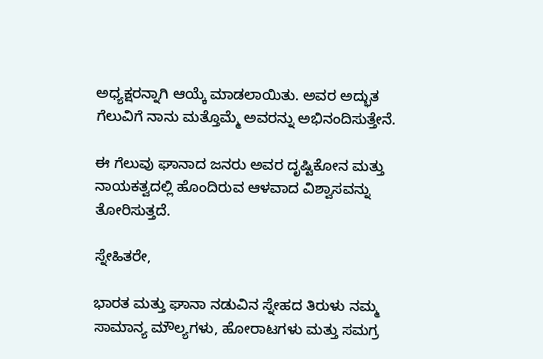ಅಧ್ಯಕ್ಷರನ್ನಾಗಿ ಆಯ್ಕೆ ಮಾಡಲಾಯಿತು. ಅವರ ಅದ್ಭುತ ಗೆಲುವಿಗೆ ನಾನು ಮತ್ತೊಮ್ಮೆ ಅವರನ್ನು ಅಭಿನಂದಿಸುತ್ತೇನೆ.

ಈ ಗೆಲುವು ಘಾನಾದ ಜನರು ಅವರ ದೃಷ್ಟಿಕೋನ ಮತ್ತು ನಾಯಕತ್ವದಲ್ಲಿ ಹೊಂದಿರುವ ಆಳವಾದ ವಿಶ್ವಾಸವನ್ನು ತೋರಿಸುತ್ತದೆ.

ಸ್ನೇಹಿತರೇ,

ಭಾರತ ಮತ್ತು ಘಾನಾ ನಡುವಿನ ಸ್ನೇಹದ ತಿರುಳು ನಮ್ಮ ಸಾಮಾನ್ಯ ಮೌಲ್ಯಗಳು, ಹೋರಾಟಗಳು ಮತ್ತು ಸಮಗ್ರ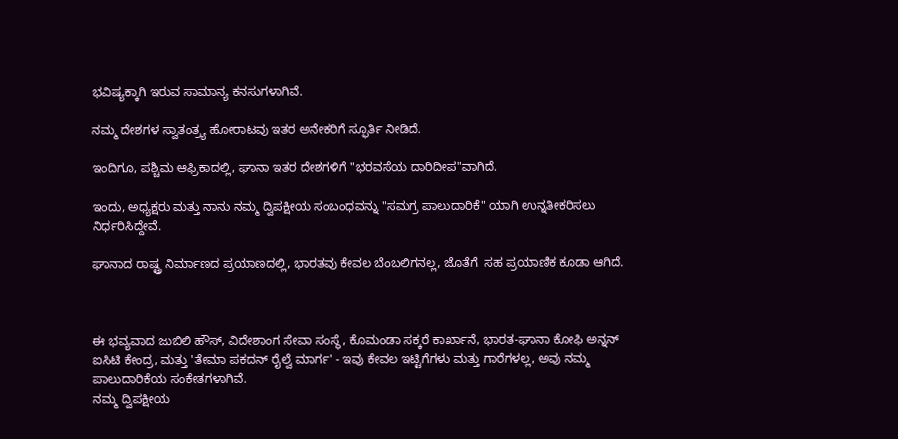ಭವಿಷ್ಯಕ್ಕಾಗಿ ಇರುವ ಸಾಮಾನ್ಯ ಕನಸುಗಳಾಗಿವೆ.

ನಮ್ಮ ದೇಶಗಳ ಸ್ವಾತಂತ್ರ್ಯ ಹೋರಾಟವು ಇತರ ಅನೇಕರಿಗೆ ಸ್ಫೂರ್ತಿ ನೀಡಿದೆ.

ಇಂದಿಗೂ, ಪಶ್ಚಿಮ ಆಫ್ರಿಕಾದಲ್ಲಿ, ಘಾನಾ ಇತರ ದೇಶಗಳಿಗೆ "ಭರವಸೆಯ ದಾರಿದೀಪ"ವಾಗಿದೆ.

ಇಂದು, ಅಧ್ಯಕ್ಷರು ಮತ್ತು ನಾನು ನಮ್ಮ ದ್ವಿಪಕ್ಷೀಯ ಸಂಬಂಧವನ್ನು "ಸಮಗ್ರ ಪಾಲುದಾರಿಕೆ" ಯಾಗಿ ಉನ್ನತೀಕರಿಸಲು ನಿರ್ಧರಿಸಿದ್ದೇವೆ.

ಘಾನಾದ ರಾಷ್ಟ್ರ ನಿರ್ಮಾಣದ ಪ್ರಯಾಣದಲ್ಲಿ, ಭಾರತವು ಕೇವಲ ಬೆಂಬಲಿಗನಲ್ಲ, ಜೊತೆಗೆ  ಸಹ ಪ್ರಯಾಣಿಕ ಕೂಡಾ ಆಗಿದೆ.



ಈ ಭವ್ಯವಾದ ಜುಬಿಲಿ ಹೌಸ್, ವಿದೇಶಾಂಗ ಸೇವಾ ಸಂಸ್ಥೆ, ಕೊಮಂಡಾ ಸಕ್ಕರೆ ಕಾರ್ಖಾನೆ, ಭಾರತ-ಘಾನಾ ಕೋಫಿ ಅನ್ನನ್ ಐಸಿಟಿ ಕೇಂದ್ರ, ಮತ್ತು 'ತೇಮಾ ಪಕದನ್ ರೈಲ್ವೆ ಮಾರ್ಗ' - ಇವು ಕೇವಲ ಇಟ್ಟಿಗೆಗಳು ಮತ್ತು ಗಾರೆಗಳಲ್ಲ, ಅವು ನಮ್ಮ ಪಾಲುದಾರಿಕೆಯ ಸಂಕೇತಗಳಾಗಿವೆ.
ನಮ್ಮ ದ್ವಿಪಕ್ಷೀಯ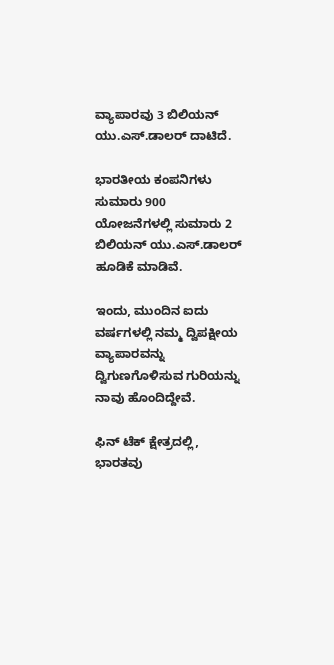ವ್ಯಾಪಾರವು 3 ಬಿಲಿಯನ್ ಯು.ಎಸ್.ಡಾಲರ್ ದಾಟಿದೆ.

ಭಾರತೀಯ ಕಂಪನಿಗಳು ಸುಮಾರು 900 ಯೋಜನೆಗಳಲ್ಲಿ ಸುಮಾರು 2 ಬಿಲಿಯನ್ ಯು.ಎಸ್.ಡಾಲರ್ ಹೂಡಿಕೆ ಮಾಡಿವೆ.

ಇಂದು, ಮುಂದಿನ ಐದು ವರ್ಷಗಳಲ್ಲಿ ನಮ್ಮ ದ್ವಿಪಕ್ಷೀಯ ವ್ಯಾಪಾರವನ್ನು ದ್ವಿಗುಣಗೊಳಿಸುವ ಗುರಿಯನ್ನು ನಾವು ಹೊಂದಿದ್ದೇವೆ.

ಫಿನ್ ಟೆಕ್ ಕ್ಷೇತ್ರದಲ್ಲಿ, ಭಾರತವು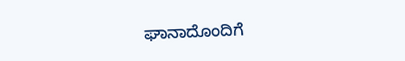ಘಾನಾದೊಂದಿಗೆ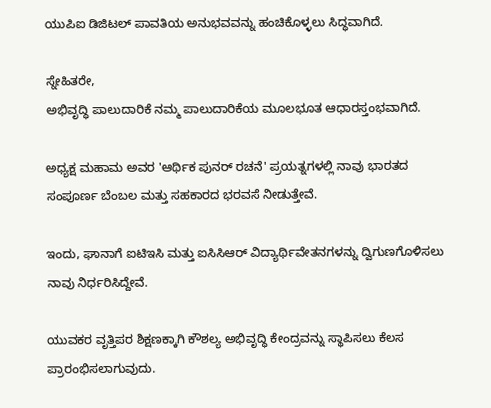ಯುಪಿಐ ಡಿಜಿಟಲ್ ಪಾವತಿಯ ಅನುಭವವನ್ನು ಹಂಚಿಕೊಳ್ಳಲು ಸಿದ್ಧವಾಗಿದೆ.

ಸ್ನೇಹಿತರೇ,
ಅಭಿವೃದ್ಧಿ ಪಾಲುದಾರಿಕೆ ನಮ್ಮ ಪಾಲುದಾರಿಕೆಯ ಮೂಲಭೂತ ಆಧಾರಸ್ತಂಭವಾಗಿದೆ.

ಅಧ್ಯಕ್ಷ ಮಹಾಮ ಅವರ 'ಆರ್ಥಿಕ ಪುನರ್ ರಚನೆ' ಪ್ರಯತ್ನಗಳಲ್ಲಿ ನಾವು ಭಾರತದ ಸಂಪೂರ್ಣ ಬೆಂಬಲ ಮತ್ತು ಸಹಕಾರದ ಭರವಸೆ ನೀಡುತ್ತೇವೆ.

ಇಂದು, ಘಾನಾಗೆ ಐಟಿಇಸಿ ಮತ್ತು ಐಸಿಸಿಆರ್ ವಿದ್ಯಾರ್ಥಿವೇತನಗಳನ್ನು ದ್ವಿಗುಣಗೊಳಿಸಲು ನಾವು ನಿರ್ಧರಿಸಿದ್ದೇವೆ.

ಯುವಕರ ವೃತ್ತಿಪರ ಶಿಕ್ಷಣಕ್ಕಾಗಿ ಕೌಶಲ್ಯ ಅಭಿವೃದ್ಧಿ ಕೇಂದ್ರವನ್ನು ಸ್ಥಾಪಿಸಲು ಕೆಲಸ ಪ್ರಾರಂಭಿಸಲಾಗುವುದು.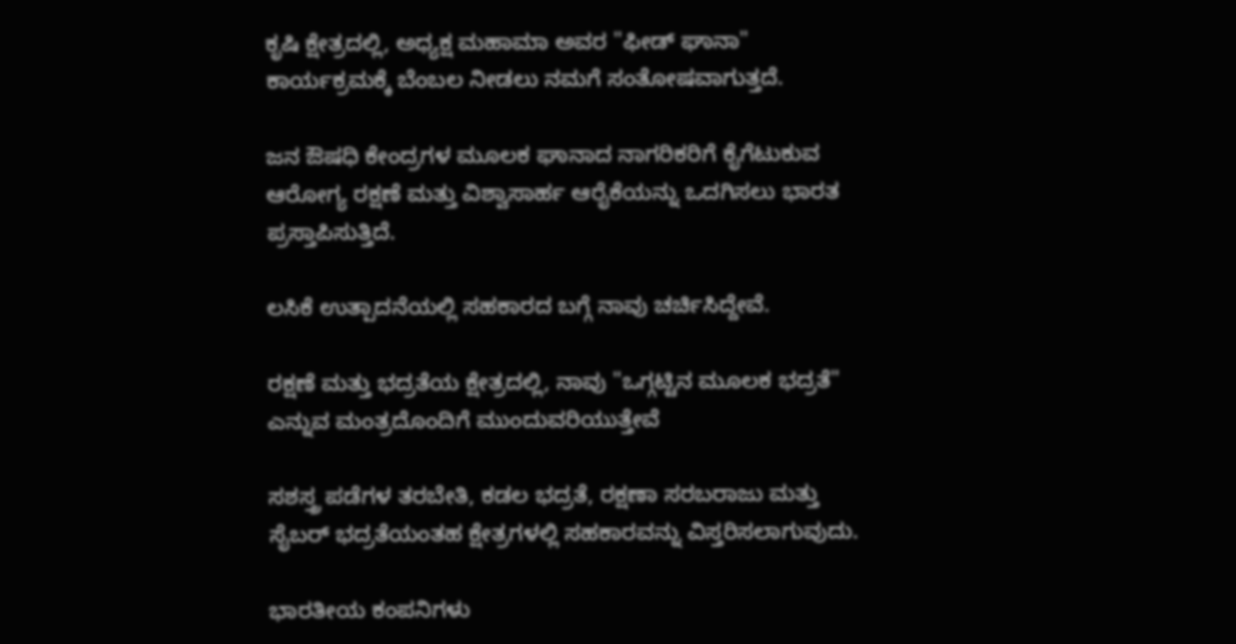ಕೃಷಿ ಕ್ಷೇತ್ರದಲ್ಲಿ, ಅಧ್ಯಕ್ಷ ಮಹಾಮಾ ಅವರ "ಫೀಡ್ ಘಾನಾ" ಕಾರ್ಯಕ್ರಮಕ್ಕೆ ಬೆಂಬಲ ನೀಡಲು ನಮಗೆ ಸಂತೋಷವಾಗುತ್ತದೆ.

ಜನ ಔಷಧಿ ಕೇಂದ್ರಗಳ ಮೂಲಕ ಘಾನಾದ ನಾಗರಿಕರಿಗೆ ಕೈಗೆಟುಕುವ ಆರೋಗ್ಯ ರಕ್ಷಣೆ ಮತ್ತು ವಿಶ್ವಾಸಾರ್ಹ ಆರೈಕೆಯನ್ನು ಒದಗಿಸಲು ಭಾರತ ಪ್ರಸ್ತಾಪಿಸುತ್ತಿದೆ.

ಲಸಿಕೆ ಉತ್ಪಾದನೆಯಲ್ಲಿ ಸಹಕಾರದ ಬಗ್ಗೆ ನಾವು ಚರ್ಚಿಸಿದ್ದೇವೆ.

ರಕ್ಷಣೆ ಮತ್ತು ಭದ್ರತೆಯ ಕ್ಷೇತ್ರದಲ್ಲಿ, ನಾವು "ಒಗ್ಗಟ್ಟಿನ ಮೂಲಕ ಭದ್ರತೆ"   ಎನ್ನುವ ಮಂತ್ರದೊಂದಿಗೆ ಮುಂದುವರಿಯುತ್ತೇವೆ

ಸಶಸ್ತ್ರ ಪಡೆಗಳ ತರಬೇತಿ, ಕಡಲ ಭದ್ರತೆ, ರಕ್ಷಣಾ ಸರಬರಾಜು ಮತ್ತು ಸೈಬರ್ ಭದ್ರತೆಯಂತಹ ಕ್ಷೇತ್ರಗಳಲ್ಲಿ ಸಹಕಾರವನ್ನು ವಿಸ್ತರಿಸಲಾಗುವುದು.

ಭಾರತೀಯ ಕಂಪನಿಗಳು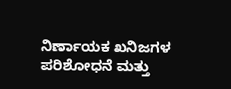ನಿರ್ಣಾಯಕ ಖನಿಜಗಳ ಪರಿಶೋಧನೆ ಮತ್ತು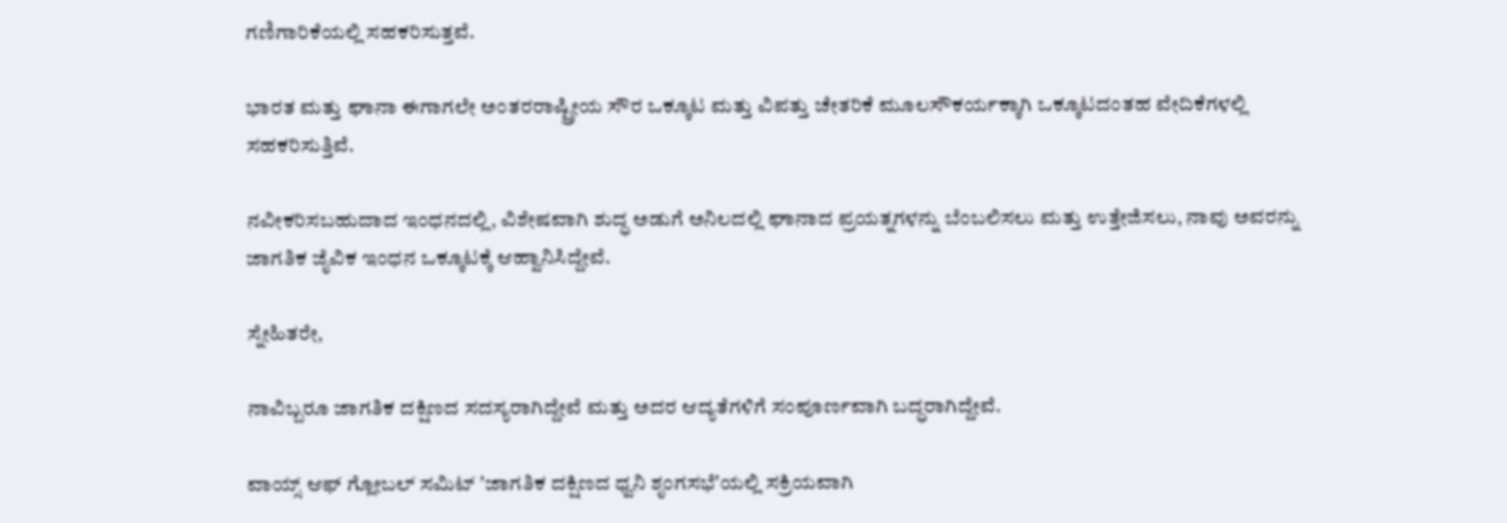ಗಣಿಗಾರಿಕೆಯಲ್ಲಿ ಸಹಕರಿಸುತ್ತವೆ.

ಭಾರತ ಮತ್ತು ಘಾನಾ ಈಗಾಗಲೇ ಅಂತರರಾಷ್ಟ್ರೀಯ ಸೌರ ಒಕ್ಕೂಟ ಮತ್ತು ವಿಪತ್ತು ಚೇತರಿಕೆ ಮೂಲಸೌಕರ್ಯಕ್ಕಾಗಿ ಒಕ್ಕೂಟದಂತಹ ವೇದಿಕೆಗಳಲ್ಲಿ ಸಹಕರಿಸುತ್ತಿವೆ.

ನವೀಕರಿಸಬಹುದಾದ ಇಂಧನದಲ್ಲಿ, ವಿಶೇಷವಾಗಿ ಶುದ್ಧ ಅಡುಗೆ ಅನಿಲದಲ್ಲಿ ಘಾನಾದ ಪ್ರಯತ್ನಗಳನ್ನು ಬೆಂಬಲಿಸಲು ಮತ್ತು ಉತ್ತೇಜಿಸಲು, ನಾವು ಅವರನ್ನು ಜಾಗತಿಕ ಜೈವಿಕ ಇಂಧನ ಒಕ್ಕೂಟಕ್ಕೆ ಆಹ್ವಾನಿಸಿದ್ದೇವೆ.

ಸ್ನೇಹಿತರೇ,

ನಾವಿಬ್ಬರೂ ಜಾಗತಿಕ ದಕ್ಷಿಣದ ಸದಸ್ಯರಾಗಿದ್ದೇವೆ ಮತ್ತು ಅದರ ಆದ್ಯತೆಗಳಿಗೆ ಸಂಪೂರ್ಣವಾಗಿ ಬದ್ಧರಾಗಿದ್ದೇವೆ.

ವಾಯ್ಸ್ ಆಫ್ ಗ್ಲೋಬಲ್ ಸಮಿಟ್ ʼಜಾಗತಿಕ ದಕ್ಷಿಣದ ಧ್ವನಿ ಶೃಂಗಸಭೆʼಯಲ್ಲಿ ಸಕ್ರಿಯವಾಗಿ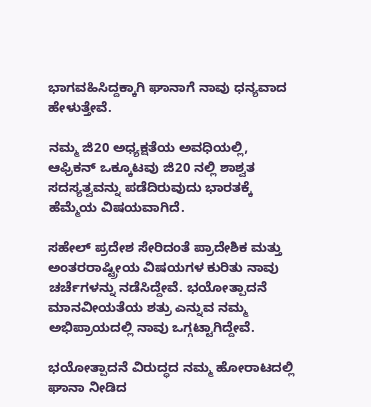ಭಾಗವಹಿಸಿದ್ದಕ್ಕಾಗಿ ಘಾನಾಗೆ ನಾವು ಧನ್ಯವಾದ ಹೇಳುತ್ತೇವೆ.

ನಮ್ಮ ಜಿ20 ಅಧ್ಯಕ್ಷತೆಯ ಅವಧಿಯಲ್ಲಿ, ಆಫ್ರಿಕನ್ ಒಕ್ಕೂಟವು ಜಿ20 ನಲ್ಲಿ ಶಾಶ್ವತ ಸದಸ್ಯತ್ವವನ್ನು ಪಡೆದಿರುವುದು ಭಾರತಕ್ಕೆ ಹೆಮ್ಮೆಯ ವಿಷಯವಾಗಿದೆ.

ಸಹೇಲ್ ಪ್ರದೇಶ ಸೇರಿದಂತೆ ಪ್ರಾದೇಶಿಕ ಮತ್ತು ಅಂತರರಾಷ್ಟ್ರೀಯ ವಿಷಯಗಳ ಕುರಿತು ನಾವು ಚರ್ಚೆಗಳನ್ನು ನಡೆಸಿದ್ದೇವೆ. ಭಯೋತ್ಪಾದನೆ ಮಾನವೀಯತೆಯ ಶತ್ರು ಎನ್ನುವ ನಮ್ಮ ಅಭಿಪ್ರಾಯದಲ್ಲಿ ನಾವು ಒಗ್ಗಟ್ಟಾಗಿದ್ದೇವೆ.

ಭಯೋತ್ಪಾದನೆ ವಿರುದ್ಧದ ನಮ್ಮ ಹೋರಾಟದಲ್ಲಿ ಘಾನಾ ನೀಡಿದ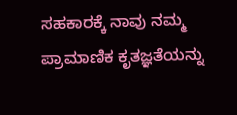ಸಹಕಾರಕ್ಕೆ ನಾವು ನಮ್ಮ ಪ್ರಾಮಾಣಿಕ ಕೃತಜ್ಞತೆಯನ್ನು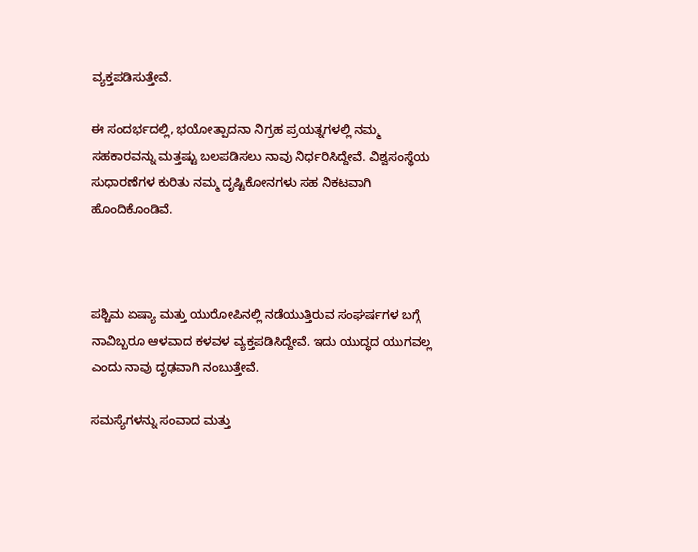ವ್ಯಕ್ತಪಡಿಸುತ್ತೇವೆ.

ಈ ಸಂದರ್ಭದಲ್ಲಿ, ಭಯೋತ್ಪಾದನಾ ನಿಗ್ರಹ ಪ್ರಯತ್ನಗಳಲ್ಲಿ ನಮ್ಮ ಸಹಕಾರವನ್ನು ಮತ್ತಷ್ಟು ಬಲಪಡಿಸಲು ನಾವು ನಿರ್ಧರಿಸಿದ್ದೇವೆ. ವಿಶ್ವಸಂಸ್ಥೆಯ ಸುಧಾರಣೆಗಳ ಕುರಿತು ನಮ್ಮ ದೃಷ್ಟಿಕೋನಗಳು ಸಹ ನಿಕಟವಾಗಿ ಹೊಂದಿಕೊಂಡಿವೆ.



ಪಶ್ಚಿಮ ಏಷ್ಯಾ ಮತ್ತು ಯುರೋಪಿನಲ್ಲಿ ನಡೆಯುತ್ತಿರುವ ಸಂಘರ್ಷಗಳ ಬಗ್ಗೆ ನಾವಿಬ್ಬರೂ ಆಳವಾದ ಕಳವಳ ವ್ಯಕ್ತಪಡಿಸಿದ್ದೇವೆ. ಇದು ಯುದ್ಧದ ಯುಗವಲ್ಲ ಎಂದು ನಾವು ದೃಢವಾಗಿ ನಂಬುತ್ತೇವೆ.

ಸಮಸ್ಯೆಗಳನ್ನು ಸಂವಾದ ಮತ್ತು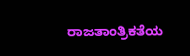ರಾಜತಾಂತ್ರಿಕತೆಯ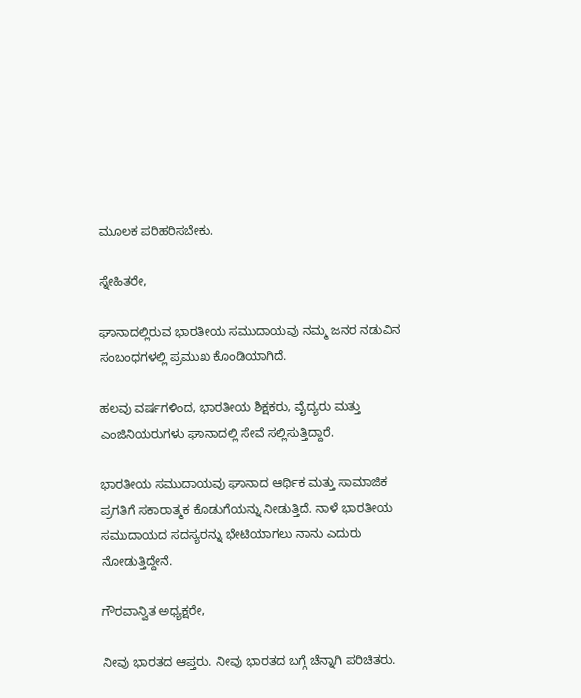ಮೂಲಕ ಪರಿಹರಿಸಬೇಕು.

ಸ್ನೇಹಿತರೇ,

ಘಾನಾದಲ್ಲಿರುವ ಭಾರತೀಯ ಸಮುದಾಯವು ನಮ್ಮ ಜನರ ನಡುವಿನ ಸಂಬಂಧಗಳಲ್ಲಿ ಪ್ರಮುಖ ಕೊಂಡಿಯಾಗಿದೆ.

ಹಲವು ವರ್ಷಗಳಿಂದ, ಭಾರತೀಯ ಶಿಕ್ಷಕರು, ವೈದ್ಯರು ಮತ್ತು ಎಂಜಿನಿಯರುಗಳು ಘಾನಾದಲ್ಲಿ ಸೇವೆ ಸಲ್ಲಿಸುತ್ತಿದ್ದಾರೆ.

ಭಾರತೀಯ ಸಮುದಾಯವು ಘಾನಾದ ಆರ್ಥಿಕ ಮತ್ತು ಸಾಮಾಜಿಕ ಪ್ರಗತಿಗೆ ಸಕಾರಾತ್ಮಕ ಕೊಡುಗೆಯನ್ನು ನೀಡುತ್ತಿದೆ. ನಾಳೆ ಭಾರತೀಯ ಸಮುದಾಯದ ಸದಸ್ಯರನ್ನು ಭೇಟಿಯಾಗಲು ನಾನು ಎದುರು ನೋಡುತ್ತಿದ್ದೇನೆ.

ಗೌರವಾನ್ವಿತ ಅಧ್ಯಕ್ಷರೇ,

ನೀವು ಭಾರತದ ಆಪ್ತರು. ನೀವು ಭಾರತದ ಬಗ್ಗೆ ಚೆನ್ನಾಗಿ ಪರಿಚಿತರು.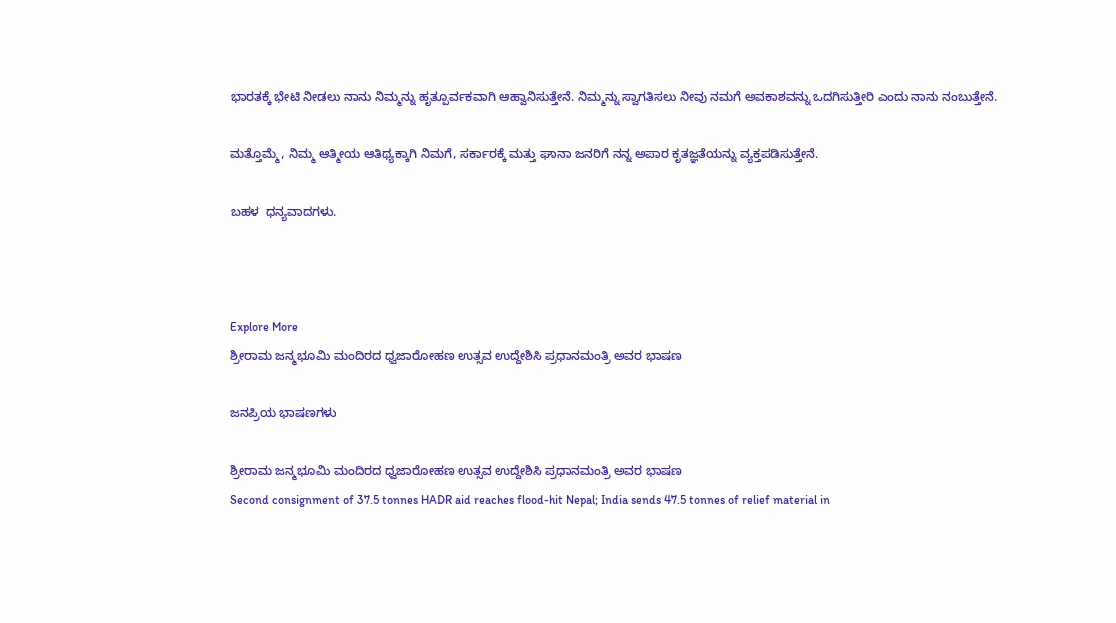ಭಾರತಕ್ಕೆ ಭೇಟಿ ನೀಡಲು ನಾನು ನಿಮ್ಮನ್ನು ಹೃತ್ಪೂರ್ವಕವಾಗಿ ಆಹ್ವಾನಿಸುತ್ತೇನೆ. ನಿಮ್ಮನ್ನು ಸ್ವಾಗತಿಸಲು ನೀವು ನಮಗೆ ಅವಕಾಶವನ್ನು ಒದಗಿಸುತ್ತೀರಿ ಎಂದು ನಾನು ನಂಬುತ್ತೇನೆ.

ಮತ್ತೊಮ್ಮೆ, ನಿಮ್ಮ ಆತ್ಮೀಯ ಆತಿಥ್ಯಕ್ಕಾಗಿ ನಿಮಗೆ, ಸರ್ಕಾರಕ್ಕೆ ಮತ್ತು ಘಾನಾ ಜನರಿಗೆ ನನ್ನ ಅಪಾರ ಕೃತಜ್ಞತೆಯನ್ನು ವ್ಯಕ್ತಪಡಿಸುತ್ತೇನೆ.

ಬಹಳ  ಧನ್ಯವಾದಗಳು.



Explore More
ಶ್ರೀರಾಮ ಜನ್ಮಭೂಮಿ ಮಂದಿರದ ಧ್ವಜಾರೋಹಣ ಉತ್ಸವ ಉದ್ದೇಶಿಸಿ ಪ್ರಧಾನಮಂತ್ರಿ ಅವರ ಭಾಷಣ

ಜನಪ್ರಿಯ ಭಾಷಣಗಳು

ಶ್ರೀರಾಮ ಜನ್ಮಭೂಮಿ ಮಂದಿರದ ಧ್ವಜಾರೋಹಣ ಉತ್ಸವ ಉದ್ದೇಶಿಸಿ ಪ್ರಧಾನಮಂತ್ರಿ ಅವರ ಭಾಷಣ
Second consignment of 37.5 tonnes HADR aid reaches flood-hit Nepal; India sends 47.5 tonnes of relief material in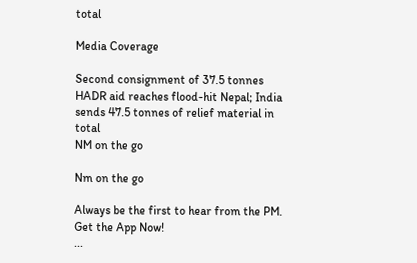total

Media Coverage

Second consignment of 37.5 tonnes HADR aid reaches flood-hit Nepal; India sends 47.5 tonnes of relief material in total
NM on the go

Nm on the go

Always be the first to hear from the PM. Get the App Now!
...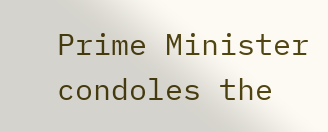Prime Minister condoles the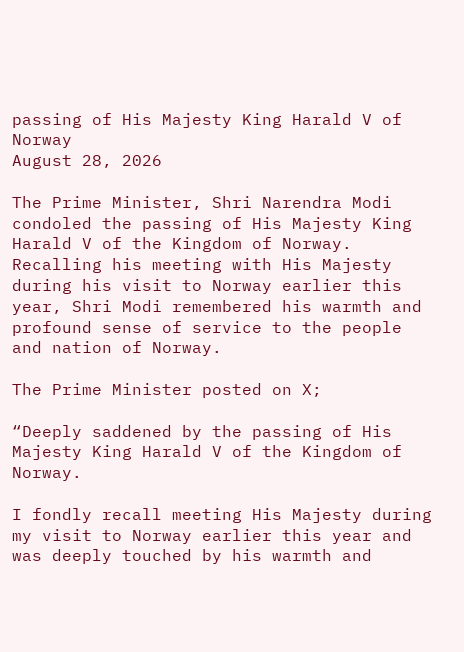passing of His Majesty King Harald V of Norway
August 28, 2026

The Prime Minister, Shri Narendra Modi condoled the passing of His Majesty King Harald V of the Kingdom of Norway. Recalling his meeting with His Majesty during his visit to Norway earlier this year, Shri Modi remembered his warmth and profound sense of service to the people and nation of Norway.

The Prime Minister posted on X;

“Deeply saddened by the passing of His Majesty King Harald V of the Kingdom of Norway.

I fondly recall meeting His Majesty during my visit to Norway earlier this year and was deeply touched by his warmth and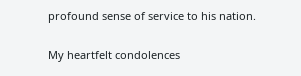profound sense of service to his nation.

My heartfelt condolences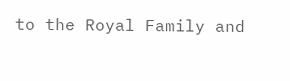to the Royal Family and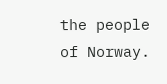the people of Norway.